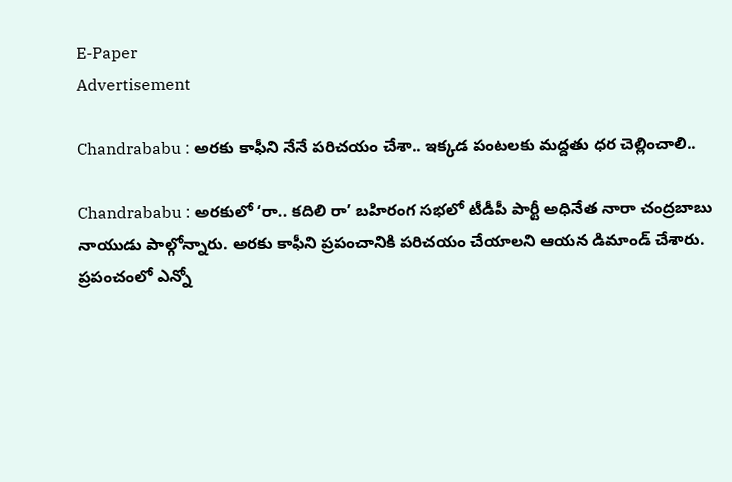E-Paper
Advertisement

Chandrababu : అరకు కాఫీని నేనే పరిచయం చేశా.. ఇక్కడ పంటలకు మద్దతు ధర చెల్లించాలి..

Chandrababu : అరకులో ‘రా.. కదిలి రా’ బహిరంగ సభలో టీడీపీ పార్టీ అధినేత నారా చంద్రబాబు నాయుడు పాల్గోన్నారు. అరకు కాఫీని ప్రపంచానికి పరిచయం చేయాలని ఆయన డిమాండ్ చేశారు. ప్రపంచంలో ఎన్నో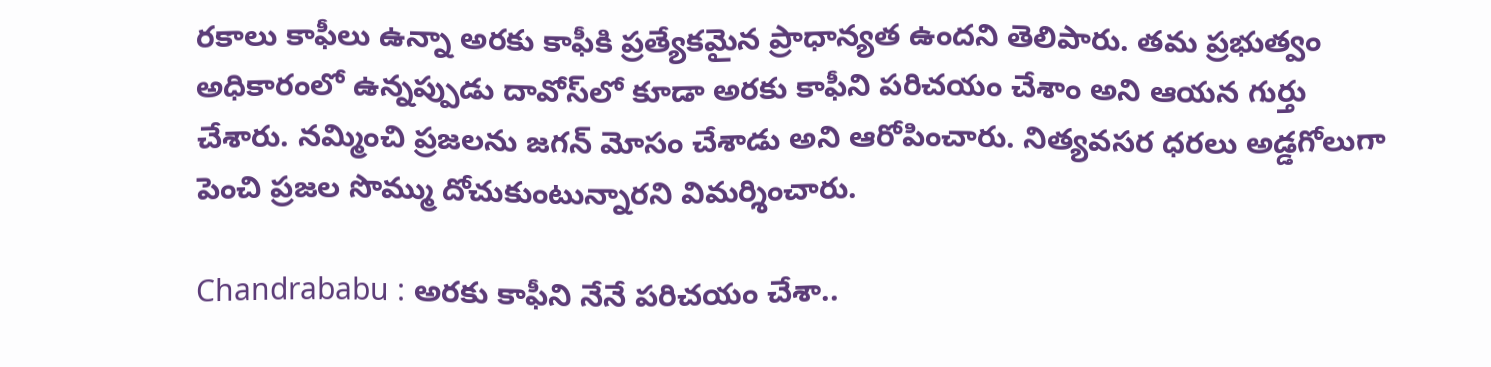రకాలు కాఫీలు ఉన్నా అరకు కాఫీకి ప్రత్యేకమైన ప్రాధాన్యత ఉందని తెలిపారు. తమ ప్రభుత్వం అధికారంలో ఉన్నప్పుడు దావోస్‌లో కూడా అరకు కాఫీని పరిచయం చేశాం అని ఆయన గుర్తు చేశారు. నమ్మించి ప్రజలను జగన్ మోసం చేశాడు అని ఆరోపించారు. నిత్యవసర ధరలు అడ్డగోలుగా పెంచి ప్రజల సొమ్ము దోచుకుంటున్నారని విమర్శించారు.

Chandrababu : అరకు కాఫీని నేనే పరిచయం చేశా..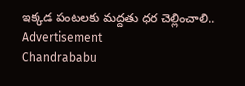ఇక్కడ పంటలకు మద్దతు ధర చెల్లించాలి..
Advertisement
Chandrababu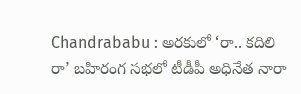Chandrababu : అరకులో ‘రా.. కదిలి రా’ బహిరంగ సభలో టీడీపీ అధినేత నారా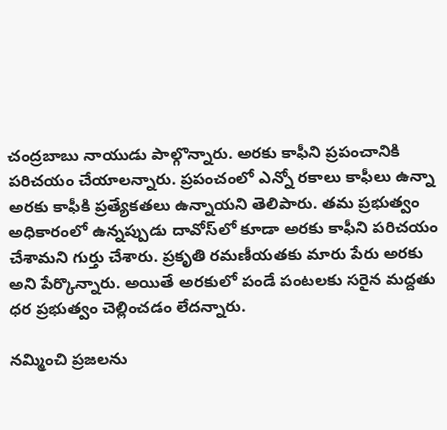చంద్రబాబు నాయుడు పాల్గొన్నారు. అరకు కాఫీని ప్రపంచానికి పరిచయం చేయాలన్నారు. ప్రపంచంలో ఎన్నో రకాలు కాఫీలు ఉన్నా అరకు కాఫీకి ప్రత్యేకతలు ఉన్నాయని తెలిపారు. తమ ప్రభుత్వం అధికారంలో ఉన్నప్పుడు దావోస్‌లో కూడా అరకు కాఫీని పరిచయం చేశామని గుర్తు చేశారు. ప్రకృతి రమణీయతకు మారు పేరు అరకు అని పేర్కొన్నారు. అయితే అరకు‌లో పండే పంటలకు సరైన మద్దతు ధర ప్రభుత్వం చెల్లించడం లేదన్నారు.

నమ్మించి ప్రజలను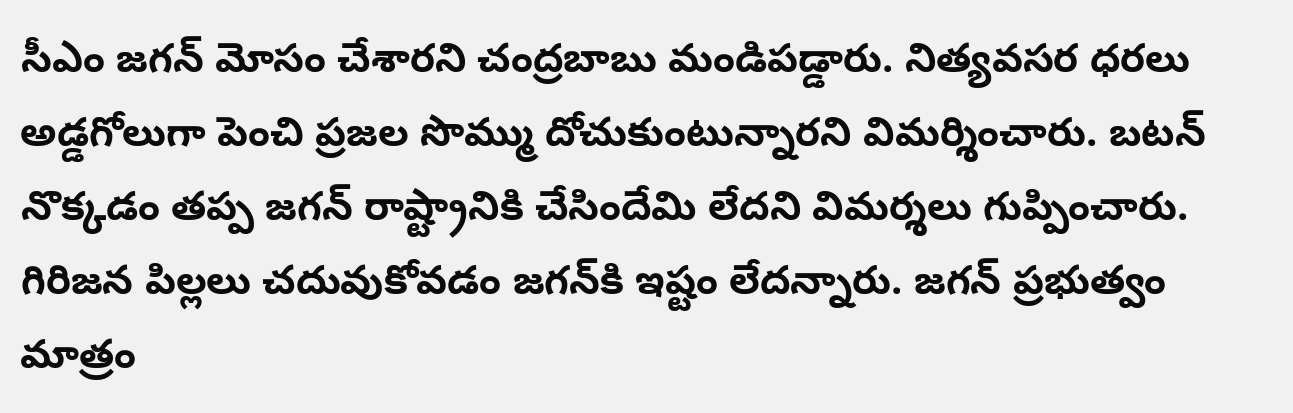సీఎం జగన్ మోసం చేశారని చంద్రబాబు మండిపడ్డారు. నిత్యవసర ధరలు అడ్డగోలుగా పెంచి ప్రజల సొమ్ము దోచుకుంటున్నారని విమర్శించారు. బటన్ నొక్కడం తప్ప జగన్ రాష్ట్రానికి చేసిందేమి లేదని విమర్శలు గుప్పించారు. గిరిజన పిల్లలు చదువుకోవడం జగన్‌కి ఇష్టం లేదన్నారు. జగన్ ప్రభుత్వం మాత్రం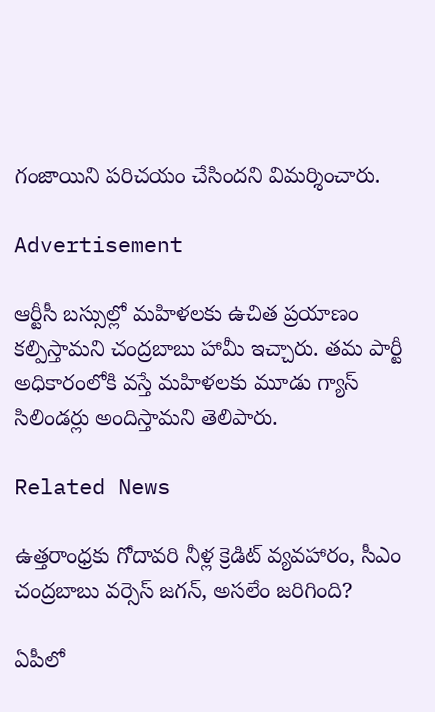గంజాయిని పరిచయం చేసిందని విమర్శించారు.

Advertisement

ఆర్టీసీ బస్సుల్లో మహిళలకు ఉచిత ప్రయాణం కల్పిస్తామని చంద్రబాబు హామీ ఇచ్చారు. తమ పార్టీ అధికారంలోకి వస్తే మహిళలకు మూడు గ్యాస్ సిలిండర్లు అందిస్తామని తెలిపారు.

Related News

ఉత్తరాంధ్రకు గోదావరి నీళ్ల క్రెడిట్ వ్యవహారం, సీఎం చంద్రబాబు వర్సెస్ జగన్, అసలేం జరిగింది?

ఏపీలో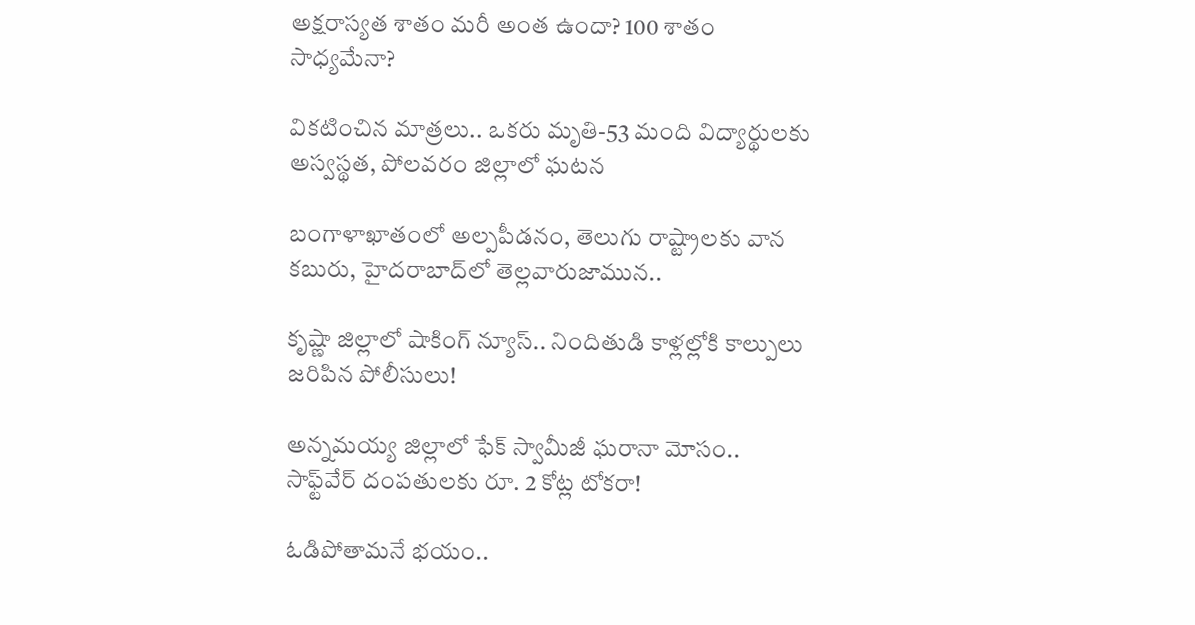అక్షరాస్యత శాతం మరీ అంత ఉందా? 100 శాతం సాధ్యమేనా?

వికటించిన మాత్రలు.. ఒకరు మృతి-53 మంది విద్యార్థులకు అస్వస్థత, పోలవరం జిల్లాలో ఘటన

బంగాళాఖాతంలో అల్పపీడనం, తెలుగు రాష్ట్రాలకు వాన కబురు, హైదరాబాద్‌లో తెల్లవారుజామున..

కృష్ణా జిల్లాలో షాకింగ్ న్యూస్.. నిందితుడి కాళ్లల్లోకి కాల్పులు జరిపిన పోలీసులు!

అన్నమయ్య జిల్లాలో ఫేక్ స్వామీజీ ఘరానా మోసం.. సాఫ్ట్‌వేర్ దంపతులకు రూ. 2 కోట్ల టోకరా!

ఓడిపోతామనే భయం..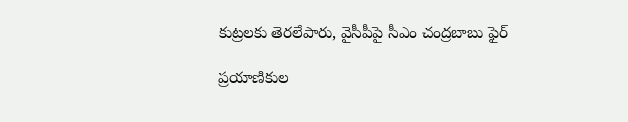కుట్రలకు తెరలేపారు, వైసీపీపై సీఎం చంద్రబాబు ఫైర్

ప్రయాణికుల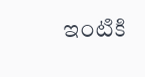ఇంటికి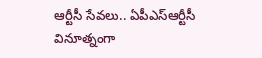ఆర్టీసీ సేవలు.. ఏపీఎస్ఆర్టీసీ వినూత్నంగా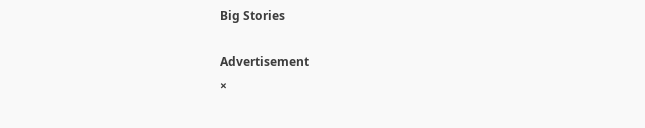Big Stories

Advertisement
×